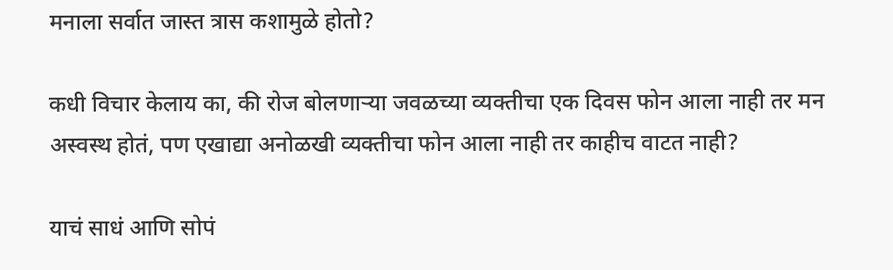मनाला सर्वात जास्त त्रास कशामुळे होतो?

कधी विचार केलाय का, की रोज बोलणाऱ्या जवळच्या व्यक्तीचा एक दिवस फोन आला नाही तर मन अस्वस्थ होतं, पण एखाद्या अनोळखी व्यक्तीचा फोन आला नाही तर काहीच वाटत नाही?

याचं साधं आणि सोपं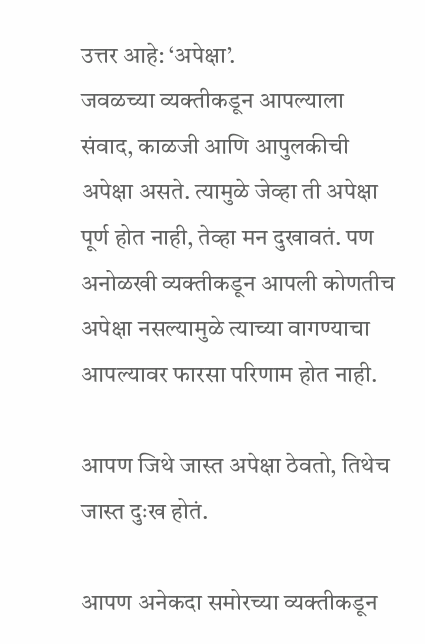उत्तर आहे: ‘अपेक्षा’.
जवळच्या व्यक्तीकडून आपल्याला संवाद, काळजी आणि आपुलकीची अपेक्षा असते. त्यामुळे जेव्हा ती अपेक्षा पूर्ण होत नाही, तेव्हा मन दुखावतं. पण अनोळखी व्यक्तीकडून आपली कोणतीच अपेक्षा नसल्यामुळे त्याच्या वागण्याचा आपल्यावर फारसा परिणाम होत नाही.

आपण जिथे जास्त अपेक्षा ठेवतो, तिथेच जास्त दुःख होतं.

आपण अनेकदा समोरच्या व्यक्तीकडून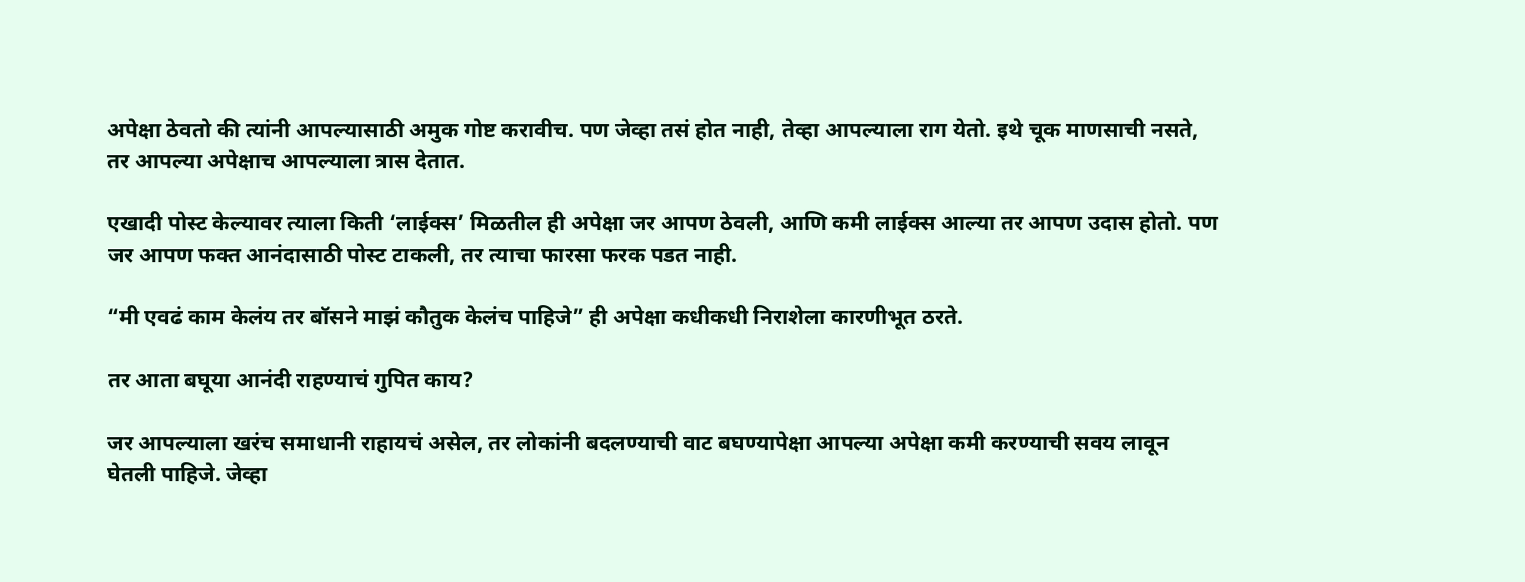अपेक्षा ठेवतो की त्यांनी आपल्यासाठी अमुक गोष्ट करावीच. पण जेव्हा तसं होत नाही, तेव्हा आपल्याला राग येतो. इथे चूक माणसाची नसते, तर आपल्या अपेक्षाच आपल्याला त्रास देतात.

एखादी पोस्ट केल्यावर त्याला किती ‘लाईक्स’ मिळतील ही अपेक्षा जर आपण ठेवली, आणि कमी लाईक्स आल्या तर आपण उदास होतो. पण जर आपण फक्त आनंदासाठी पोस्ट टाकली, तर त्याचा फारसा फरक पडत नाही.

“मी एवढं काम केलंय तर बॉसने माझं कौतुक केलंच पाहिजे” ही अपेक्षा कधीकधी निराशेला कारणीभूत ठरते.

तर आता बघूया आनंदी राहण्याचं गुपित काय?

जर आपल्याला खरंच समाधानी राहायचं असेल, तर लोकांनी बदलण्याची वाट बघण्यापेक्षा आपल्या अपेक्षा कमी करण्याची सवय लावून घेतली पाहिजे. जेव्हा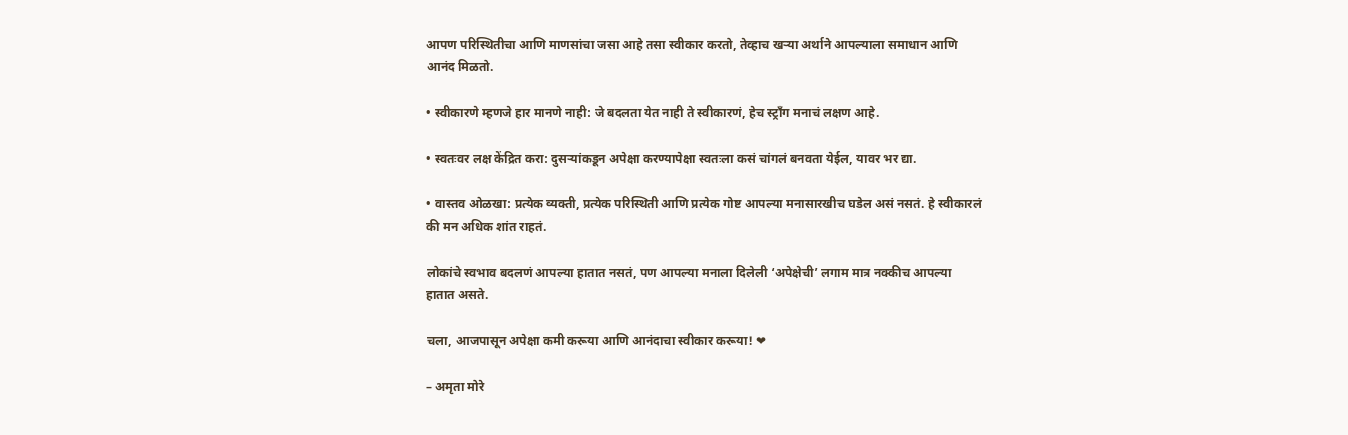आपण परिस्थितीचा आणि माणसांचा जसा आहे तसा स्वीकार करतो, तेव्हाच खऱ्या अर्थाने आपल्याला समाधान आणि आनंद मिळतो.

• स्वीकारणे म्हणजे हार मानणे नाही: जे बदलता येत नाही ते स्वीकारणं, हेच स्ट्रॉंग मनाचं लक्षण आहे.

• स्वतःवर लक्ष केंद्रित करा: दुसऱ्यांकडून अपेक्षा करण्यापेक्षा स्वतःला कसं चांगलं बनवता येईल, यावर भर द्या.

• वास्तव ओळखा: प्रत्येक व्यक्ती, प्रत्येक परिस्थिती आणि प्रत्येक गोष्ट आपल्या मनासारखीच घडेल असं नसतं. हे स्वीकारलं की मन अधिक शांत राहतं.

लोकांचे स्वभाव बदलणं आपल्या हातात नसतं, पण आपल्या मनाला दिलेली ‘अपेक्षेची’ लगाम मात्र नक्कीच आपल्या हातात असते.

चला, आजपासून अपेक्षा कमी करूया आणि आनंदाचा स्वीकार करूया! ❤

– अमृता मोरे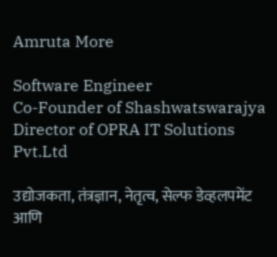Amruta More

Software Engineer
Co-Founder of Shashwatswarajya
Director of OPRA IT Solutions Pvt.Ltd

उद्योजकता, तंत्रज्ञान, नेतृत्व, सेल्फ डेव्हलपमेंट आणि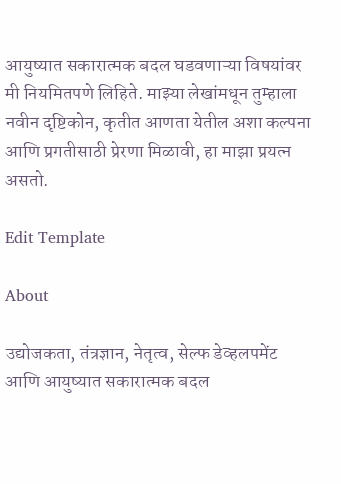आयुष्यात सकारात्मक बदल घडवणाऱ्या विषयांवर मी नियमितपणे लिहिते. माझ्या लेखांमधून तुम्हाला नवीन दृष्टिकोन, कृतीत आणता येतील अशा कल्पना आणि प्रगतीसाठी प्रेरणा मिळावी, हा माझा प्रयत्न असतो.

Edit Template

About

उद्योजकता, तंत्रज्ञान, नेतृत्व, सेल्फ डेव्हलपमेंट आणि आयुष्यात सकारात्मक बदल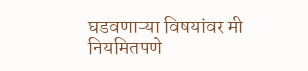घडवणाऱ्या विषयांवर मी नियमितपणे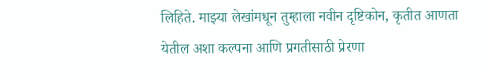लिहिते. माझ्या लेखांमधून तुम्हाला नवीन दृष्टिकोन, कृतीत आणता येतील अशा कल्पना आणि प्रगतीसाठी प्रेरणा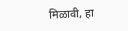मिळावी, हा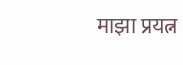माझा प्रयत्न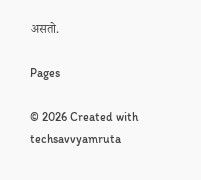असतो.

Pages

© 2026 Created with techsavvyamruta